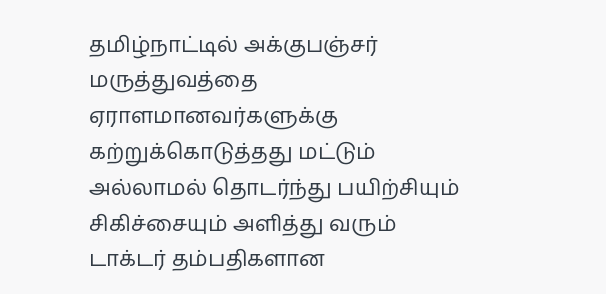தமிழ்நாட்டில் அக்குபஞ்சர் மருத்துவத்தை ஏராளமானவர்களுக்கு கற்றுக்கொடுத்தது மட்டும் அல்லாமல் தொடர்ந்து பயிற்சியும் சிகிச்சையும் அளித்து வரும் டாக்டர் தம்பதிகளான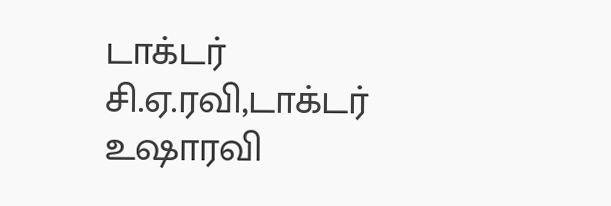டாக்டர் சி.ஏ.ரவி,டாக்டர் உஷாரவி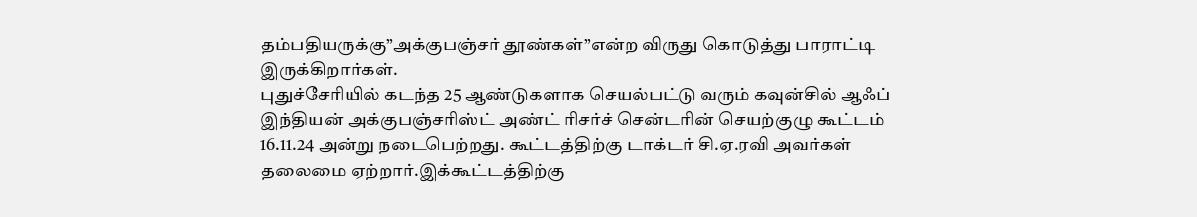தம்பதியருக்கு”அக்குபஞ்சர் தூண்கள்”என்ற விருது கொடுத்து பாராட்டி இருக்கிறார்கள்.
புதுச்சேரியில் கடந்த 25 ஆண்டுகளாக செயல்பட்டு வரும் கவுன்சில் ஆஃப் இந்தியன் அக்குபஞ்சரிஸ்ட் அண்ட் ரிசர்ச் சென்டரின் செயற்குழு கூட்டம் 16.11.24 அன்று நடைபெற்றது. கூட்டத்திற்கு டாக்டர் சி.ஏ.ரவி அவர்கள் தலைமை ஏற்றார்.இக்கூட்டத்திற்கு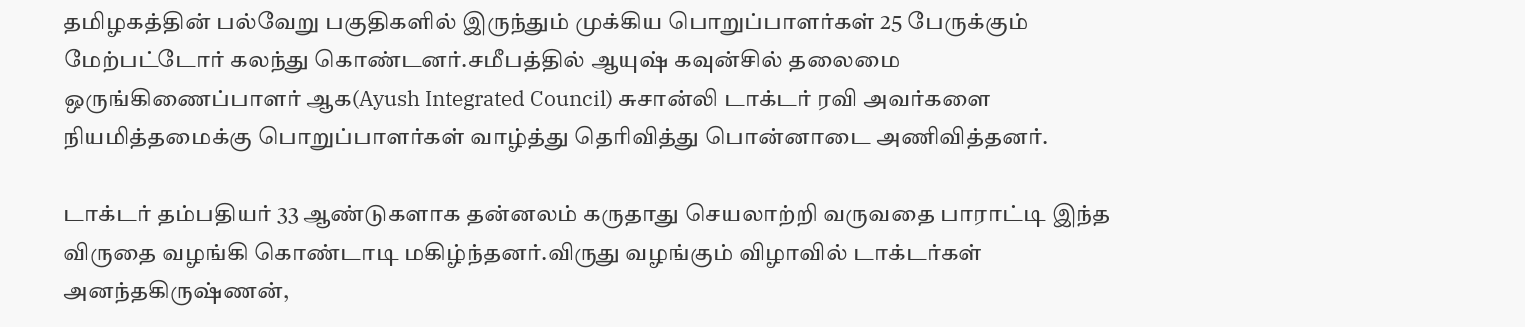தமிழகத்தின் பல்வேறு பகுதிகளில் இருந்தும் முக்கிய பொறுப்பாளர்கள் 25 பேருக்கும் மேற்பட்டோர் கலந்து கொண்டனர்.சமீபத்தில் ஆயுஷ் கவுன்சில் தலைமை ஒருங்கிணைப்பாளர் ஆக(Ayush Integrated Council) சுசான்லி டாக்டர் ரவி அவர்களை நியமித்தமைக்கு பொறுப்பாளர்கள் வாழ்த்து தெரிவித்து பொன்னாடை அணிவித்தனர்.

டாக்டர் தம்பதியர் 33 ஆண்டுகளாக தன்னலம் கருதாது செயலாற்றி வருவதை பாராட்டி இந்த விருதை வழங்கி கொண்டாடி மகிழ்ந்தனர்.விருது வழங்கும் விழாவில் டாக்டர்கள் அனந்தகிருஷ்ணன்,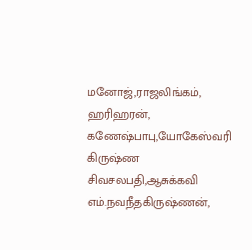மனோஜ்,ராஜலிங்கம், ஹரிஹரன், கணேஷ்பாபு,யோகேஸ்வரி கிருஷ்ண சிவசலபதி,ஆசுக்கவி எம்.நவநீதகிருஷ்ணன்,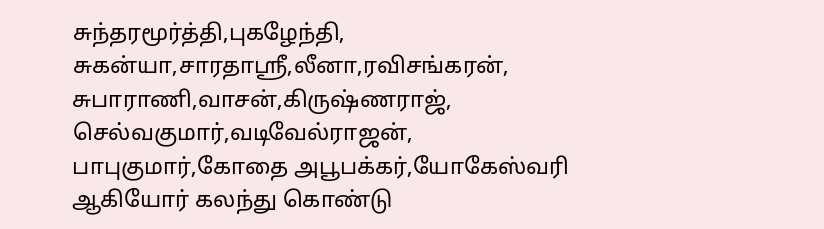சுந்தரமூர்த்தி,புகழேந்தி, சுகன்யா,சாரதாஸ்ரீ,லீனா,ரவிசங்கரன், சுபாராணி,வாசன்,கிருஷ்ணராஜ், செல்வகுமார்,வடிவேல்ராஜன், பாபுகுமார்,கோதை அபூபக்கர்,யோகேஸ்வரி ஆகியோர் கலந்து கொண்டு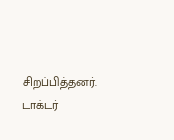சிறப்பித்தனர்.
டாக்டர்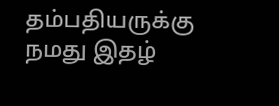தம்பதியருக்கு நமது இதழ்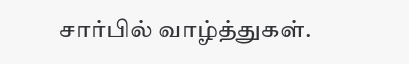சார்பில் வாழ்த்துகள்.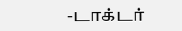-டாக்டர்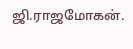ஜி.ராஜமோகன்.